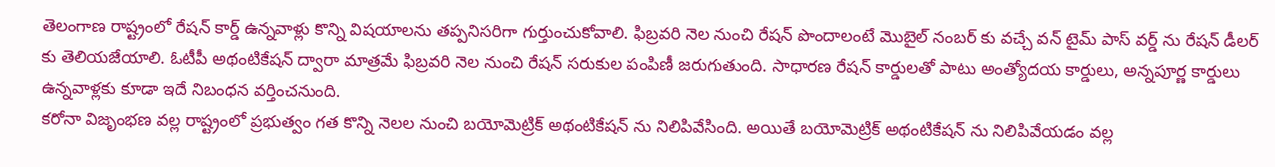తెలంగాణ రాష్ట్రంలో రేషన్ కార్డ్ ఉన్నవాళ్లు కొన్ని విషయాలను తప్పనిసరిగా గుర్తుంచుకోవాలి. ఫిబ్రవరి నెల నుంచి రేషన్ పొందాలంటే మొబైల్ నంబర్ కు వచ్చే వన్ టైమ్ పాస్ వర్డ్ ను రేషన్ డీలర్ కు తెలియజేయాలి. ఓటీపీ అథంటికేషన్ ద్వారా మాత్రమే ఫిబ్రవరి నెల నుంచి రేషన్ సరుకుల పంపిణీ జరుగుతుంది. సాధారణ రేషన్ కార్డులతో పాటు అంత్యోదయ కార్డులు, అన్నపూర్ణ కార్డులు ఉన్నవాళ్లకు కూడా ఇదే నిబంధన వర్తించనుంది.
కరోనా విజృంభణ వల్ల రాష్ట్రంలో ప్రభుత్వం గత కొన్ని నెలల నుంచి బయోమెట్రిక్ అథంటికేషన్ ను నిలిపివేసింది. అయితే బయోమెట్రిక్ అథంటికేషన్ ను నిలిపివేయడం వల్ల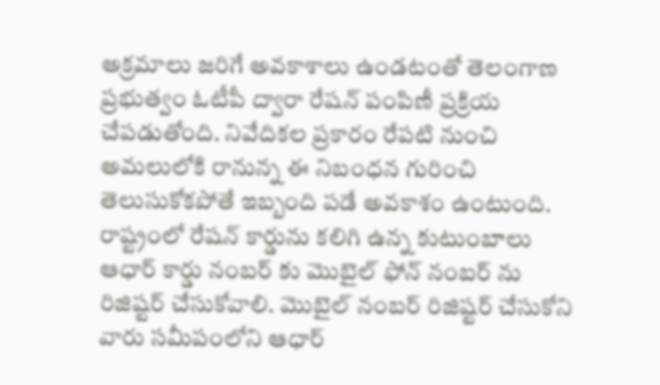అక్రమాలు జరిగే అవకాశాలు ఉండటంతో తెలంగాణ ప్రభుత్వం ఓటీపీ ద్వారా రేషన్ పంపిణీ ప్రక్రియ చేపడుతోంది. నివేదికల ప్రకారం రేపటి నుంచి అమలులోకి రానున్న ఈ నిబంధన గురించి తెలుసుకోకపోతే ఇబ్బంది పడే అవకాశం ఉంటుంది.
రాష్ట్రంలో రేషన్ కార్డును కలిగి ఉన్న కుటుంబాలు ఆధార్ కార్డు నంబర్ కు మొబైల్ ఫోన్ నంబర్ ను రిజిష్టర్ చేసుకోవాలి. మొబైల్ నంబర్ రిజిష్టర్ చేసుకోని వారు సమీపంలోని ఆధార్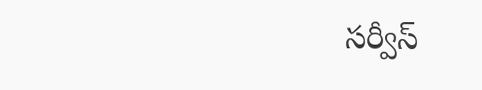సర్వీస్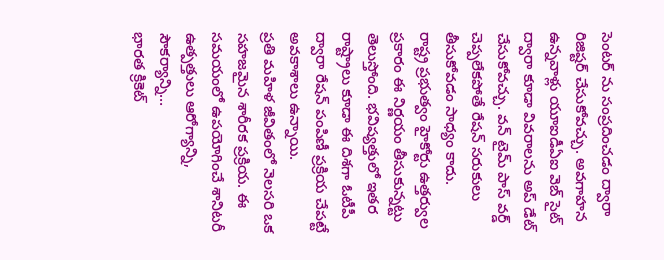సెంటర్ ను సంప్రదించడం ద్వారా రిజిష్టర్ చేసుకోవచ్చు. అవగాహన ఉన్నవాళ్లు యూఐడీఏఐ వెబ్ సైట్ ద్వారా కూడా వివరాలను అప్ డేట్ చేసుకోవచ్చు. వన్ టైమ్ పాస్ వర్డ్ చెప్పలేకపోతే రేషన్ సరుకులు తీసుకోవడం సాధ్యం కాదు.
రాష్ట్ర ప్రభుత్వం హైకోర్టు ఉత్తర్వుల ప్రకారం ఈ నిర్ణయం తీసుకున్నట్టు తెలుస్తోంది. భవిష్యత్తులో ఇతర రాష్ట్రాలు కూడా ఈ దిశగా ఓటీపీ ద్వారా రేషన్ పంపిణీ ప్రక్రియ చేపట్టే అవకాశాలు ఉన్నాయి.
ప్రతి మహిళ జీవితంలో నెలసరి ఒక సహజమైన శారీరక ప్రక్రియ. ఈ సమయంలో ఉపయోగించే శానిటరీ ఉత్పత్తులు ఆరోగ్యాన్ని, సౌకర్యాన్ని…
భారత క్రికెట్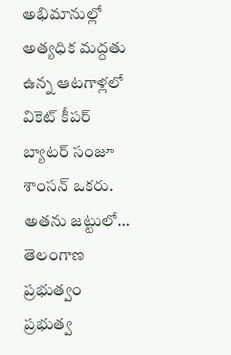అభిమానుల్లో అత్యధిక మద్దతు ఉన్న ఆటగాళ్లలో వికెట్ కీపర్ బ్యాటర్ సంజూ శాంసన్ ఒకరు. అతను జట్టులో…
తెలంగాణ ప్రభుత్వం ప్రభుత్వ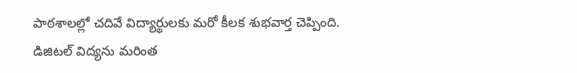పాఠశాలల్లో చదివే విద్యార్థులకు మరో కీలక శుభవార్త చెప్పింది. డిజిటల్ విద్యను మరింత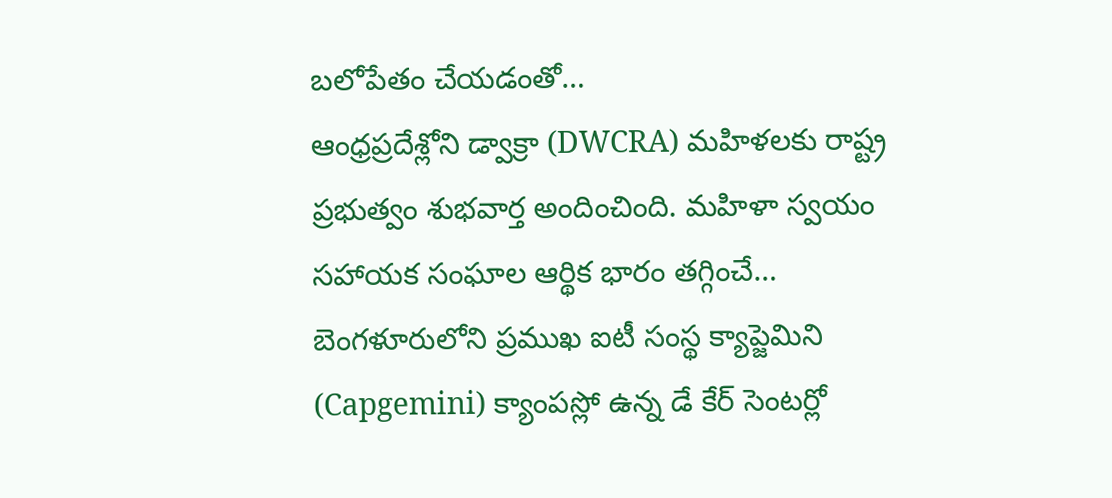బలోపేతం చేయడంతో…
ఆంధ్రప్రదేశ్లోని డ్వాక్రా (DWCRA) మహిళలకు రాష్ట్ర ప్రభుత్వం శుభవార్త అందించింది. మహిళా స్వయం సహాయక సంఘాల ఆర్థిక భారం తగ్గించే…
బెంగళూరులోని ప్రముఖ ఐటీ సంస్థ క్యాప్జెమిని (Capgemini) క్యాంపస్లో ఉన్న డే కేర్ సెంటర్లో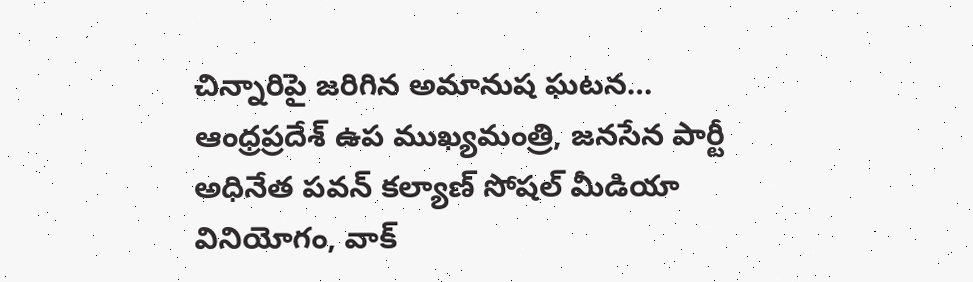చిన్నారిపై జరిగిన అమానుష ఘటన…
ఆంధ్రప్రదేశ్ ఉప ముఖ్యమంత్రి, జనసేన పార్టీ అధినేత పవన్ కల్యాణ్ సోషల్ మీడియా వినియోగం, వాక్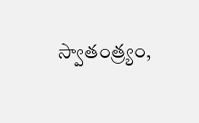స్వాతంత్ర్యం,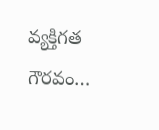వ్యక్తిగత గౌరవం…